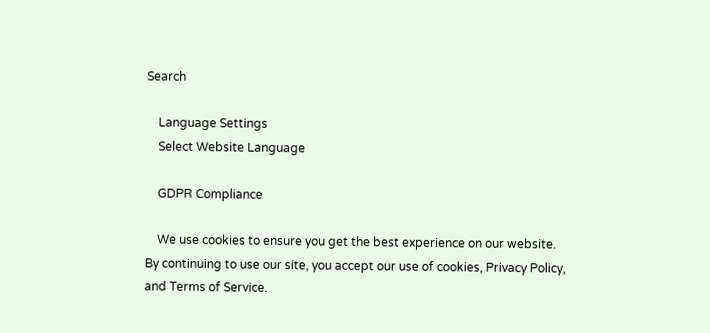Search

    Language Settings
    Select Website Language

    GDPR Compliance

    We use cookies to ensure you get the best experience on our website. By continuing to use our site, you accept our use of cookies, Privacy Policy, and Terms of Service.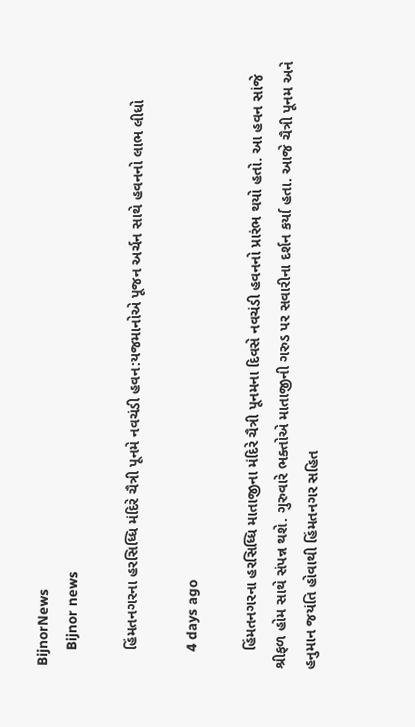BijnorNews
    Bijnor news

    હિંમતનગરના હરસિધ્ધિ મંદિરે ચૈત્રી પૂનમે નવચંડી હવન:યજમાનોએ પૂજન અર્ચન સાથે હવનનો લાભ લીધો

    4 days ago

    હિંમતનગરના હરસિધ્ધિ માતાજીના મંદિરે ચૈત્રી પૂનમના દિવસે નવચંડી હવનનો પ્રારંભ થયો હતો. આ હવન સાંજે શ્રીફળ હોમ સાથે સંપન્ન થશે. ગુરુવારે ભક્તોએ માતાજીની ગરુડ પર સવારીના દર્શન કર્યા હતા. આજે ચૈત્રી પૂનમ અને હનુમાન જયંતિ હોવાથી હિંમતનગર સહિત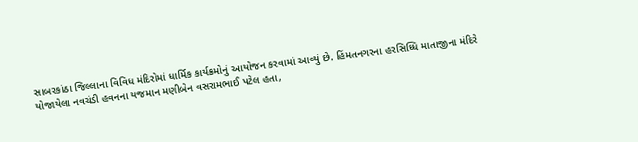સાબરકાંઠા જિલ્લાના વિવિધ મંદિરોમાં ધાર્મિક કાર્યક્રમોનું આયોજન કરવામાં આવ્યું છે. હિંમતનગરના હરસિધ્ધિ માતાજીના મંદિરે યોજાયેલા નવચંડી હવનના યજમાન મણીબેન વસરામભાઈ પટેલ હતા,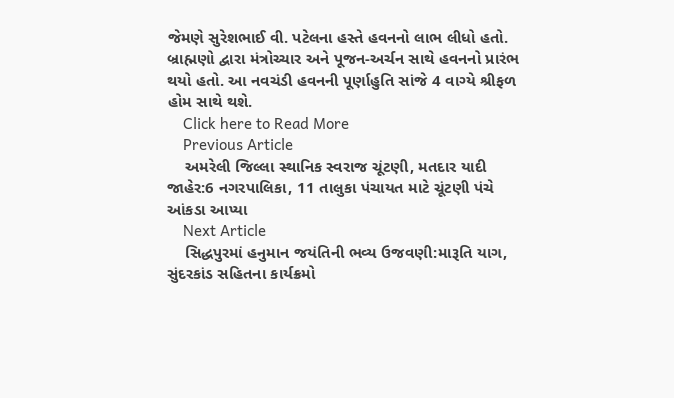જેમણે સુરેશભાઈ વી. પટેલના હસ્તે હવનનો લાભ લીધો હતો. બ્રાહ્મણો દ્વારા મંત્રોચ્ચાર અને પૂજન-અર્ચન સાથે હવનનો પ્રારંભ થયો હતો. આ નવચંડી હવનની પૂર્ણાહુતિ સાંજે 4 વાગ્યે શ્રીફળ હોમ સાથે થશે.
    Click here to Read More
    Previous Article
    અમરેલી જિલ્લા સ્થાનિક સ્વરાજ ચૂંટણી, મતદાર યાદી જાહેર:6 નગરપાલિકા, 11 તાલુકા પંચાયત માટે ચૂંટણી પંચે આંકડા આપ્યા
    Next Article
    સિદ્ધપુરમાં હનુમાન જયંતિની ભવ્ય ઉજવણી:મારૂતિ યાગ, સુંદરકાંડ સહિતના કાર્યક્રમો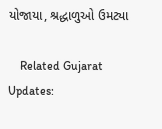યોજાયા, શ્રદ્ધાળુઓ ઉમટ્યા

    Related Gujarat Updates: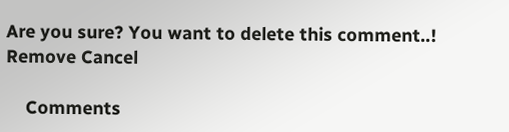Are you sure? You want to delete this comment..! Remove Cancel

    Comments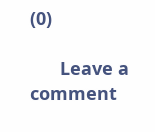(0)

      Leave a comment